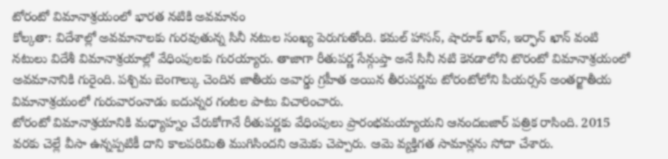టోరంటో విమానాశ్రయంలో భారత నటికి అవమానం
కోల్కతా: విదేశాల్లో అవమానాలకు గురవుతున్న సినీ నటుల సంఖ్య పెరుగుతోంది. కమల్ హాసన్, షారూక్ ఖాన్, ఇర్ఫాన్ ఖాన్ వంటి నటులు విదేశీ విమానాశ్రయాల్లో వేధింపులకు గురయ్యారు. తాజాగా రీతుపర్ణ సేన్గుప్తా అనే సినీ నటి కెనడాలోని టొరంటో విమానాశ్రయంలో అవమానానికి గురైంది. పశ్చిమ బెంగాల్కు చెందిన జాతీయ అవార్డు గ్రహీత అయిన తీరుపర్ణను టోరంటోలోని పియర్సన్ అంతర్జాతీయ విమానాశ్రయంలో గురువారంనాడు ఐదున్నర గంటల పాటు విచారించారు.
టోరంటో విమానాశ్రయానికి మధ్యాహ్నం చేరుకోగానే రీతుపర్ణకు వేధింపులు ప్రారంభమయ్యాయని ఆనందబజార్ పత్రిక రాసింది. 2015 వరకు చెల్లే వీసా ఉన్నప్పటికీ దాని కాలపరిమితి ముగిసిందని ఆమెకు చెప్పారు. ఆమె వ్యక్తిగత సామాన్లను సోదా చేశారు.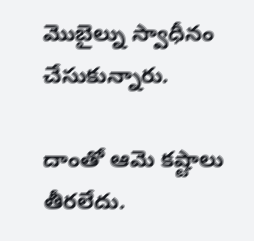మొబైల్ను స్వాధీనం చేసుకున్నారు.

దాంతో ఆమె కష్టాలు తీరలేదు.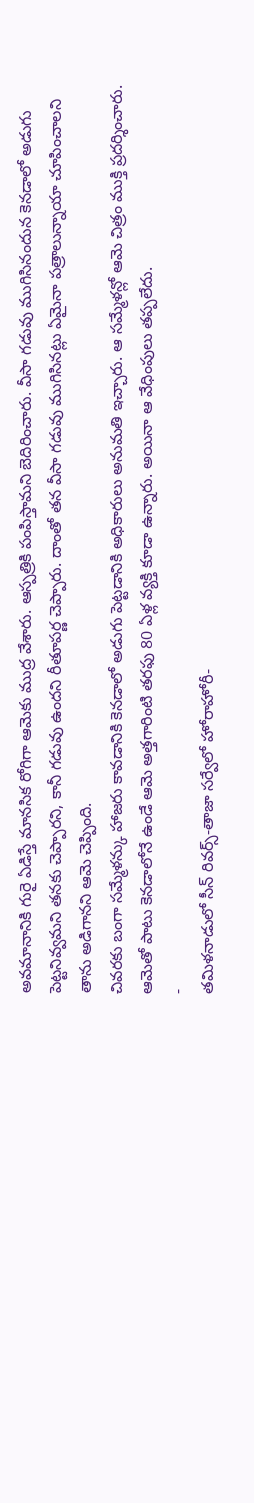అవమానానికి గురై ఏడిస్తే మానసిక రోగిగా ఆమెకు ముద్ర వేశారు. ఆస్పత్రికి పంపిస్తామని బెదిరించారు. వీసా గడువు ముగిసినందున కెనడాలో అడుగు పెట్టనివ్వమని తనకు చెప్పారని, కానీ గడువు ఉందని రీతూపర్ణ చెప్పారు. దాంతో తన వీసా గడువు ముగిసినట్లు ఏమైనా పత్రాలున్నాయా చూపించాలని తాను అడిగానని ఆమె చెప్పింది.
చివరకు బంగా సమ్మేళన్కు హాజరు కావడానికి కెనడాలో అడుగు పెట్టడానికి అధికారులు అనుమతి ఇచ్చారు. ఆ సమ్మేళన్లో ఆమె చిత్రం ముక్తి ప్రదర్శించారు. ఆమెతో పాటు కెనడాలోనే ఉండే ఆమె అత్తగారింటి తరఫు 80 ఏళ్ల వ్యక్తి కూడా ఉన్నారు. అయినా ఆ వేధింపులు తప్పలేదు.
-
తమిళనాడులో సీన్ రివర్స్-తాజా సర్వేలో హోరాహోరీ-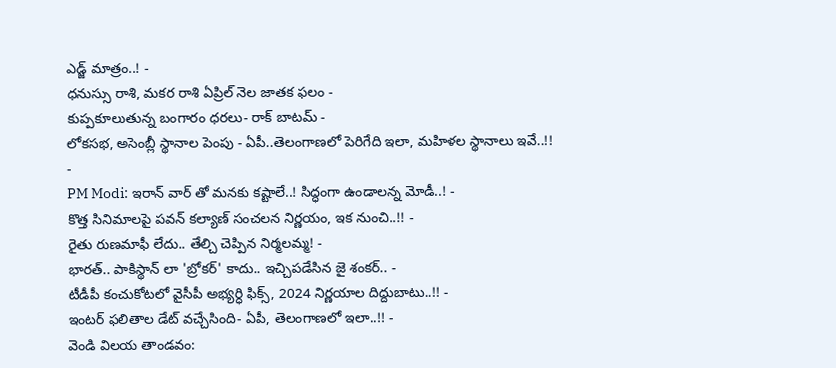ఎడ్జ్ మాత్రం..! -
ధనుస్సు రాశి, మకర రాశి ఏప్రిల్ నెల జాతక ఫలం -
కుప్పకూలుతున్న బంగారం ధరలు- రాక్ బాటమ్ -
లోకసభ, అసెంబ్లీ స్థానాల పెంపు - ఏపీ..తెలంగాణలో పెరిగేది ఇలా, మహిళల స్థానాలు ఇవే..!! -
PM Modi: ఇరాన్ వార్ తో మనకు కష్టాలే..! సిద్ధంగా ఉండాలన్న మోడీ..! -
కొత్త సినిమాలపై పవన్ కల్యాణ్ సంచలన నిర్ణయం, ఇక నుంచి..!! -
రైతు రుణమాఫీ లేదు.. తేల్చి చెప్పిన నిర్మలమ్మ! -
భారత్.. పాకిస్థాన్ లా 'బ్రోకర్' కాదు.. ఇచ్చిపడేసిన జై శంకర్.. -
టీడీపీ కంచుకోటలో వైసీపీ అభ్యర్ధి ఫిక్స్, 2024 నిర్ణయాల దిద్దుబాటు..!! -
ఇంటర్ ఫలితాల డేట్ వచ్చేసింది- ఏపీ, తెలంగాణలో ఇలా..!! -
వెండి విలయ తాండవం: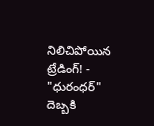నిలిచిపోయిన ట్రేడింగ్! -
"ధురంధర్" దెబ్బకి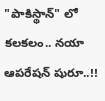"పాకిస్థాన్" లో కలకలం.. నయా ఆపరేషన్ షురూ..!!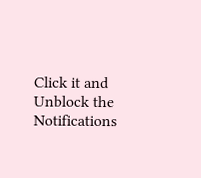Click it and Unblock the Notifications